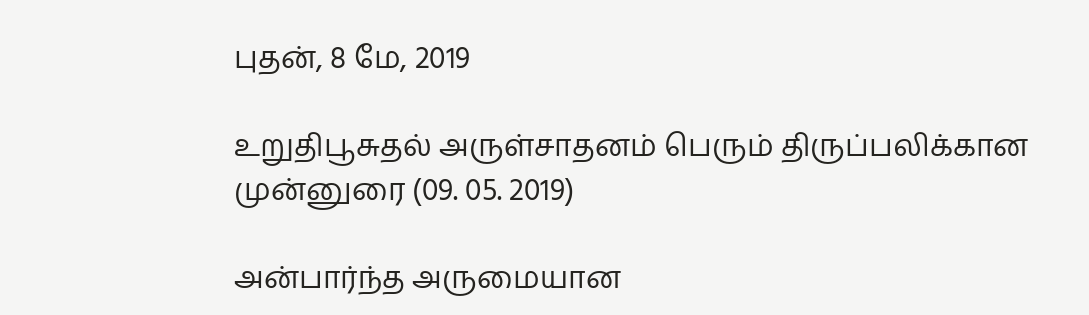புதன், 8 மே, 2019

உறுதிபூசுதல் அருள்சாதனம் பெரும் திருப்பலிக்கான முன்னுரை (09. 05. 2019)

அன்பார்ந்த அருமையான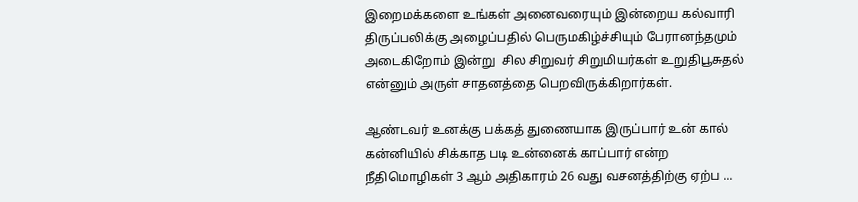இறைமக்களை உங்கள் அனைவரையும் இன்றைய கல்வாரி திருப்பலிக்கு அழைப்பதில் பெருமகிழ்ச்சியும் பேரானந்தமும் அடைகிறோம் இன்று  சில சிறுவர் சிறுமியர்கள் உறுதிபூசுதல் என்னும் அருள் சாதனத்தை பெறவிருக்கிறார்கள்.

ஆண்டவர் உனக்கு பக்கத் துணையாக இருப்பார் உன் கால் கன்னியில் சிக்காத படி உன்னைக் காப்பார் என்ற நீதிமொழிகள் 3 ஆம் அதிகாரம் 26 வது வசனத்திற்கு ஏற்ப ...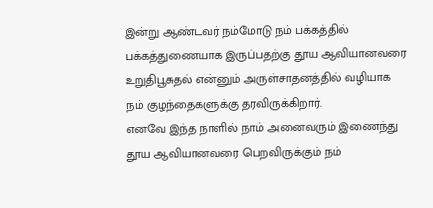இன்று ஆண்டவர் நம்மோடு நம் பக்கத்தில் பக்கத்துணையாக இருப்பதற்கு தூய ஆவியானவரை உறுதிபூசுதல் என்னும் அருள்சாதனத்தில் வழியாக நம் குழந்தைகளுக்கு தரவிருக்கிறார்.
எனவே இந்த நாளில் நாம் அனைவரும் இணைந்து தூய ஆவியானவரை பெறவிருக்கும் நம்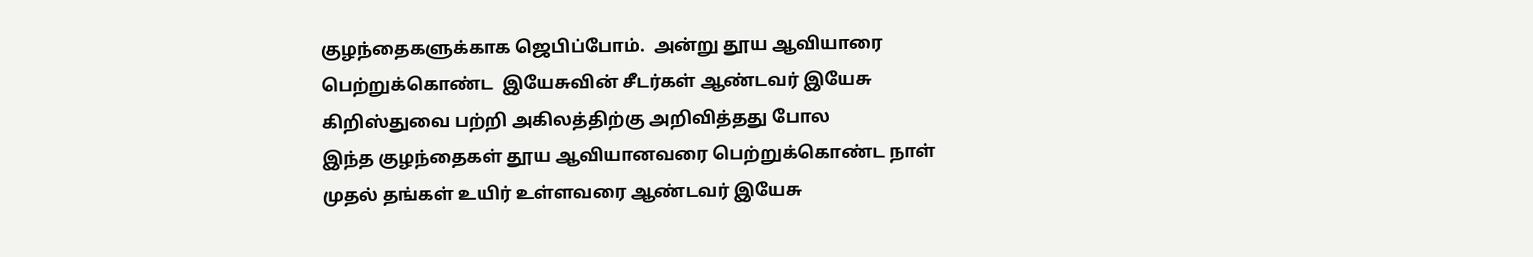குழந்தைகளுக்காக ஜெபிப்போம்.  அன்று தூய ஆவியாரை பெற்றுக்கொண்ட  இயேசுவின் சீடர்கள் ஆண்டவர் இயேசு கிறிஸ்துவை பற்றி அகிலத்திற்கு அறிவித்தது போல
இந்த குழந்தைகள் தூய ஆவியானவரை பெற்றுக்கொண்ட நாள் முதல் தங்கள் உயிர் உள்ளவரை ஆண்டவர் இயேசு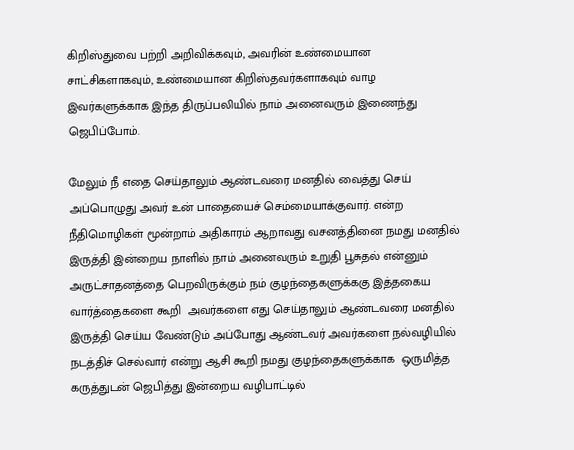கிறிஸ்துவை பற்றி அறிவிக்கவும், அவரின் உண்மையான சாட்சிகளாகவும், உண்மையான கிறிஸ்தவர்களாகவும் வாழ இவர்களுக்காக இந்த திருப்பலியில் நாம் அனைவரும் இணைந்து ஜெபிப்போம்.

மேலும் நீ எதை செய்தாலும் ஆண்டவரை மனதில் வைத்து செய் அப்பொழுது அவர் உன் பாதையைச் செம்மையாக்குவார். என்ற நீதிமொழிகள் மூன்றாம் அதிகாரம் ஆறாவது வசனத்தினை நமது மனதில் இருத்தி இன்றைய நாளில் நாம் அனைவரும் உறுதி பூசுதல் என்னும் அருட்சாதனத்தை பெறவிருக்கும் நம் குழந்தைகளுக்ககு இத்தகைய வார்த்தைகளை கூறி  அவர்களை எது செய்தாலும் ஆண்டவரை மனதில் இருத்தி செய்ய வேண்டும் அப்போது ஆண்டவர் அவர்களை நல்வழியில் நடத்திச் செல்வார் என்று ஆசி கூறி நமது குழந்தைகளுக்காக  ஒருமித்த கருத்துடன் ஜெபித்து இன்றைய வழிபாட்டில்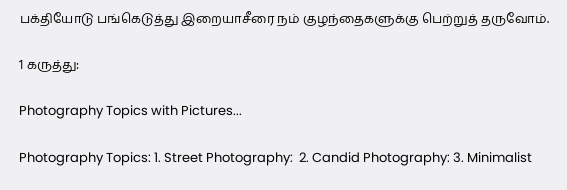பக்தியோடு பங்கெடுத்து இறையாசீரை நம் குழந்தைகளுக்கு பெற்றுத் தருவோம்.

1 கருத்து:

Photography Topics with Pictures...

Photography Topics: 1. Street Photography:  2. Candid Photography: 3. Minimalist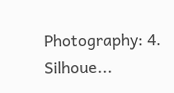Photography: 4. Silhoue...